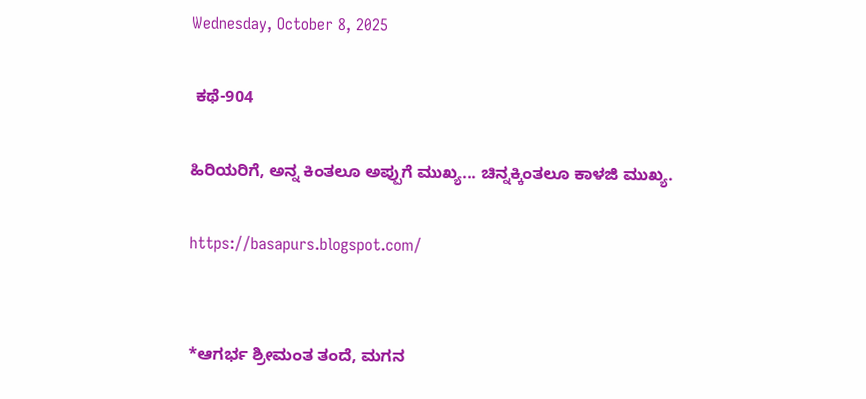Wednesday, October 8, 2025

 ಕಥೆ-904

ಹಿರಿಯರಿಗೆ, ಅನ್ನ ಕಿಂತಲೂ ಅಪ್ಪುಗೆ ಮುಖ್ಯ... ಚಿನ್ನಕ್ಕಿಂತಲೂ ಕಾಳಜಿ ಮುಖ್ಯ.

https://basapurs.blogspot.com/


*ಆಗರ್ಭ ಶ್ರೀಮಂತ ತಂದೆ, ಮಗನ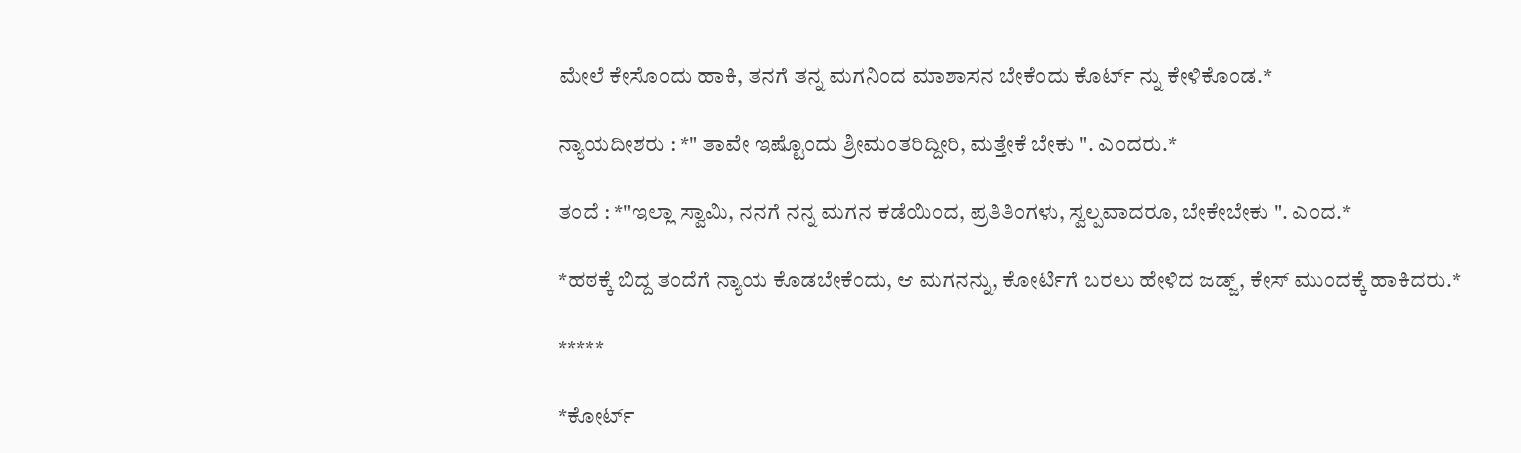ಮೇಲೆ ಕೇಸೊಂದು ಹಾಕಿ, ತನಗೆ ತನ್ನ ಮಗನಿಂದ ಮಾಶಾಸನ ಬೇಕೆಂದು ಕೊರ್ಟ್ ನ್ನು ಕೇಳಿಕೊಂಡ.*

ನ್ಯಾಯದೀಶರು : *" ತಾವೇ ಇಷ್ಟೊಂದು ಶ್ರೀಮಂತರಿದ್ದೀರಿ, ಮತ್ತೇಕೆ ಬೇಕು ". ಎಂದರು.*

ತಂದೆ : *"ಇಲ್ಲಾ ಸ್ವಾಮಿ, ನನಗೆ ನನ್ನ ಮಗನ ಕಡೆಯಿಂದ, ಪ್ರತಿತಿಂಗಳು, ಸ್ವಲ್ಪವಾದರೂ, ಬೇಕೇಬೇಕು ". ಎಂದ.*

*ಹಠಕ್ಕೆ ಬಿದ್ದ ತಂದೆಗೆ ನ್ಯಾಯ ಕೊಡಬೇಕೆಂದು, ಆ ಮಗನನ್ನು, ಕೋರ್ಟಿಗೆ ಬರಲು ಹೇಳಿದ ಜಡ್ಜ್, ಕೇಸ್ ಮುಂದಕ್ಕೆ ಹಾಕಿದರು.*

*****

*ಕೋರ್ಟ್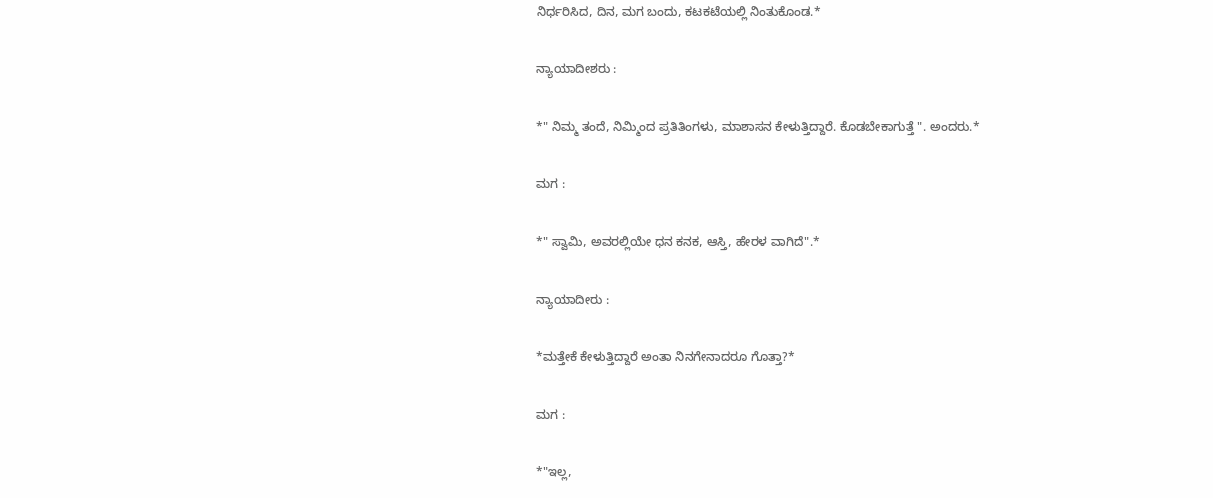ನಿರ್ಧರಿಸಿದ, ದಿನ, ಮಗ ಬಂದು, ಕಟಕಟೆಯಲ್ಲಿ ನಿಂತುಕೊಂಡ.*

ನ್ಯಾಯಾದೀಶರು :

*" ನಿಮ್ಮ ತಂದೆ, ನಿಮ್ಮಿಂದ ಪ್ರತಿತಿಂಗಳು, ಮಾಶಾಸನ ಕೇಳುತ್ತಿದ್ದಾರೆ. ಕೊಡಬೇಕಾಗುತ್ತೆ ". ಅಂದರು.*

ಮಗ :

*" ಸ್ವಾಮಿ, ಅವರಲ್ಲಿಯೇ ಧನ ಕನಕ, ಆಸ್ತಿ, ಹೇರಳ ವಾಗಿದೆ".*

ನ್ಯಾಯಾದೀರು :

*ಮತ್ತೇಕೆ ಕೇಳುತ್ತಿದ್ದಾರೆ ಅಂತಾ ನಿನಗೇನಾದರೂ ಗೊತ್ತಾ?*

ಮಗ :

*"ಇಲ್ಲ,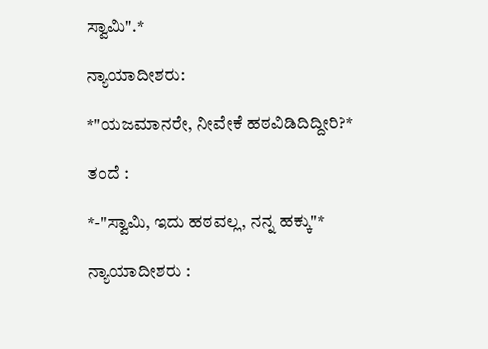ಸ್ವಾಮಿ".*

ನ್ಯಾಯಾದೀಶರು:

*"ಯಜಮಾನರೇ, ನೀವೇಕೆ ಹಠವಿಡಿದಿದ್ದೀರಿ?*

ತಂದೆ :

*-"ಸ್ವಾಮಿ, ಇದು ಹಠವಲ್ಲ, ನನ್ನ ಹಕ್ಕು"*

ನ್ಯಾಯಾದೀಶರು :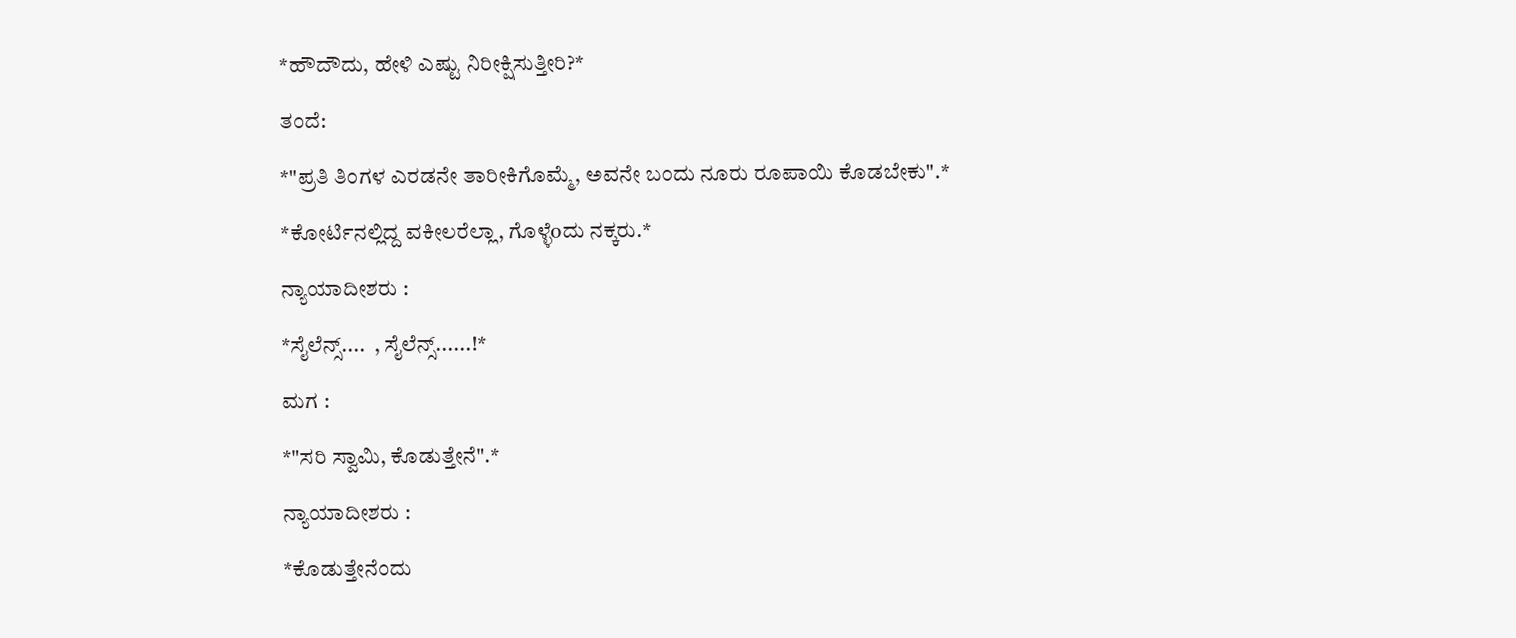*ಹೌದೌದು, ಹೇಳಿ ಎಷ್ಟು ನಿರೀಕ್ಷಿಸುತ್ತೀರಿ?*

ತಂದೆ:

*"ಪ್ರತಿ ತಿಂಗಳ ಎರಡನೇ ತಾರೀಕಿಗೊಮ್ಮೆ, ಅವನೇ ಬಂದು ನೂರು ರೂಪಾಯಿ ಕೊಡಬೇಕು".*

*ಕೋರ್ಟಿನಲ್ಲಿದ್ದ ವಕೀಲರೆಲ್ಲಾ, ಗೊಳ್ಳೆoದು ನಕ್ಕರು.*

ನ್ಯಾಯಾದೀಶರು :

*ಸೈಲೆನ್ಸ್....  , ಸೈಲೆನ್ಸ್......!*

ಮಗ :

*"ಸರಿ ಸ್ವಾಮಿ, ಕೊಡುತ್ತೇನೆ".*

ನ್ಯಾಯಾದೀಶರು :

*ಕೊಡುತ್ತೇನೆಂದು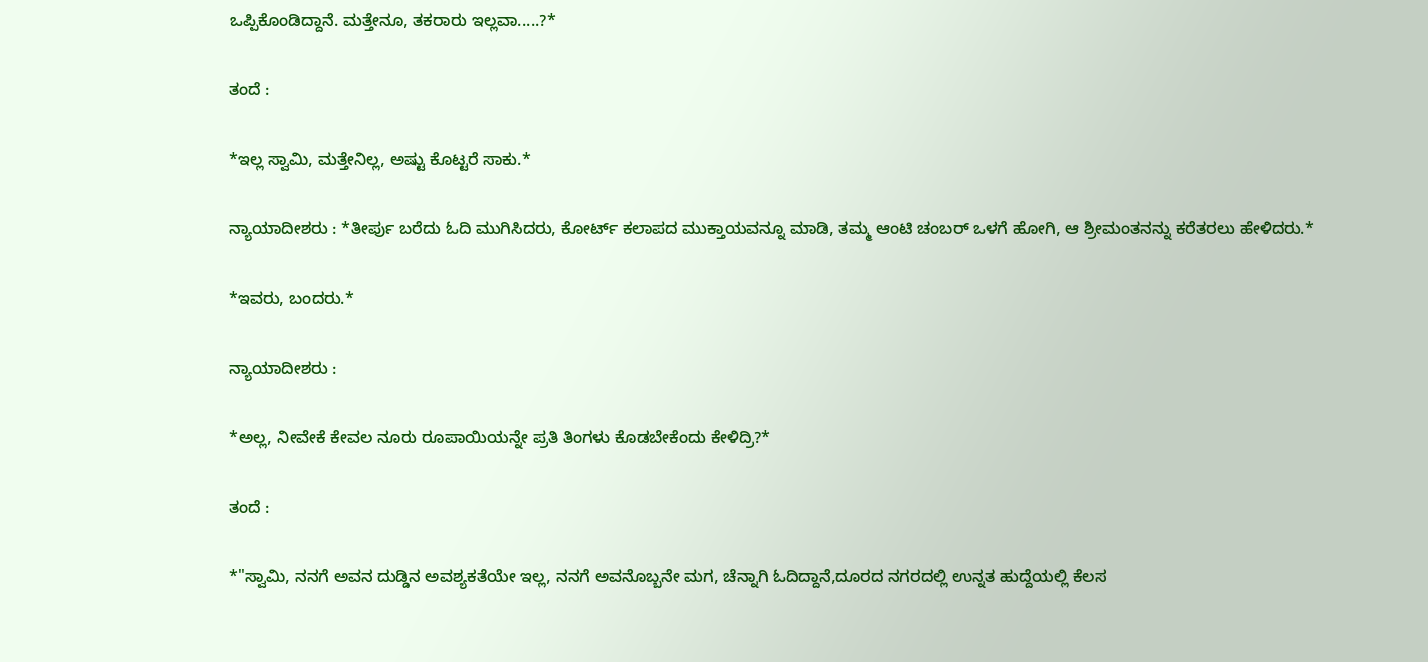ಒಪ್ಪಿಕೊಂಡಿದ್ದಾನೆ. ಮತ್ತೇನೂ, ತಕರಾರು ಇಲ್ಲವಾ.....?*

ತಂದೆ :

*ಇಲ್ಲ ಸ್ವಾಮಿ, ಮತ್ತೇನಿಲ್ಲ, ಅಷ್ಟು ಕೊಟ್ಟರೆ ಸಾಕು.*

ನ್ಯಾಯಾದೀಶರು : *ತೀರ್ಪು ಬರೆದು ಓದಿ ಮುಗಿಸಿದರು, ಕೋರ್ಟ್ ಕಲಾಪದ ಮುಕ್ತಾಯವನ್ನೂ ಮಾಡಿ, ತಮ್ಮ ಆಂಟಿ ಚಂಬರ್ ಒಳಗೆ ಹೋಗಿ, ಆ ಶ್ರೀಮಂತನನ್ನು ಕರೆತರಲು ಹೇಳಿದರು.*

*ಇವರು, ಬಂದರು.*

ನ್ಯಾಯಾದೀಶರು :

*ಅಲ್ಲ, ನೀವೇಕೆ ಕೇವಲ ನೂರು ರೂಪಾಯಿಯನ್ನೇ ಪ್ರತಿ ತಿಂಗಳು ಕೊಡಬೇಕೆಂದು ಕೇಳಿದ್ರಿ?*

ತಂದೆ :

*"ಸ್ವಾಮಿ, ನನಗೆ ಅವನ ದುಡ್ಡಿನ ಅವಶ್ಯಕತೆಯೇ ಇಲ್ಲ, ನನಗೆ ಅವನೊಬ್ಬನೇ ಮಗ, ಚೆನ್ನಾಗಿ ಓದಿದ್ದಾನೆ,ದೂರದ ನಗರದಲ್ಲಿ ಉನ್ನತ ಹುದ್ದೆಯಲ್ಲಿ ಕೆಲಸ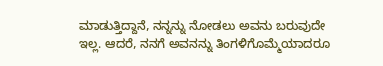ಮಾಡುತ್ತಿದ್ದಾನೆ, ನನ್ನನ್ನು ನೋಡಲು ಅವನು ಬರುವುದೇ ಇಲ್ಲ. ಆದರೆ, ನನಗೆ ಅವನನ್ನು ತಿಂಗಳಿಗೊಮ್ಮೆಯಾದರೂ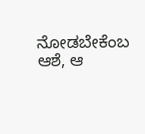ನೋಡಬೇಕೆಂಬ ಆಶೆ, ಆ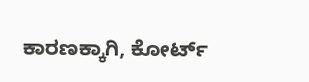ಕಾರಣಕ್ಕಾಗಿ, ಕೋರ್ಟ್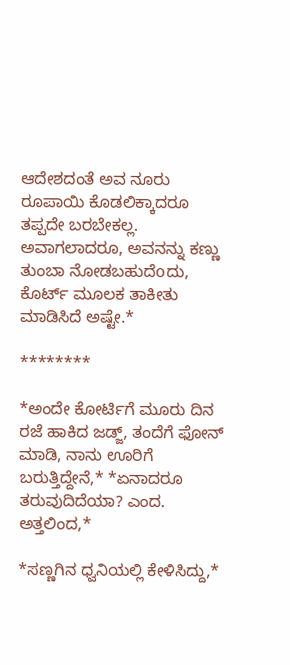ಆದೇಶದಂತೆ ಅವ ನೂರು ರೂಪಾಯಿ ಕೊಡಲಿಕ್ಕಾದರೂ ತಪ್ಪದೇ ಬರಬೇಕಲ್ಲ. ಅವಾಗಲಾದರೂ, ಅವನನ್ನು ಕಣ್ಣು ತುಂಬಾ ನೋಡಬಹುದೆoದು, ಕೊರ್ಟ್ ಮೂಲಕ ತಾಕೀತು ಮಾಡಿಸಿದೆ ಅಷ್ಟೇ.*

********

*ಅಂದೇ ಕೋರ್ಟಿಗೆ ಮೂರು ದಿನ ರಜೆ ಹಾಕಿದ ಜಡ್ಜ್, ತಂದೆಗೆ ಫೋನ್ ಮಾಡಿ, ನಾನು ಊರಿಗೆ ಬರುತ್ತಿದ್ದೇನೆ,* *ಏನಾದರೂ ತರುವುದಿದೆಯಾ? ಎಂದ. ಅತ್ತಲಿಂದ,*

*ಸಣ್ಣಗಿನ ಧ್ವನಿಯಲ್ಲಿ ಕೇಳಿಸಿದ್ದು,*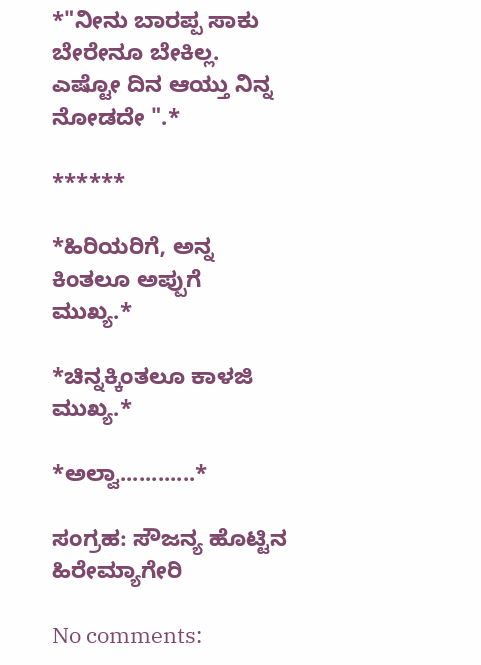*"ನೀನು ಬಾರಪ್ಪ ಸಾಕು ಬೇರೇನೂ ಬೇಕಿಲ್ಲ. ಎಷ್ಟೋ ದಿನ ಆಯ್ತು ನಿನ್ನ ನೋಡದೇ ".*

******

*ಹಿರಿಯರಿಗೆ, ಅನ್ನ ಕಿಂತಲೂ ಅಪ್ಪುಗೆ ಮುಖ್ಯ.*

*ಚಿನ್ನಕ್ಕಿಂತಲೂ ಕಾಳಜಿ ಮುಖ್ಯ.*

*ಅಲ್ವಾ............*

ಸಂಗ್ರಹ: ಸೌಜನ್ಯ ಹೊಟ್ಟಿನ ಹಿರೇಮ್ಯಾಗೇರಿ

No comments: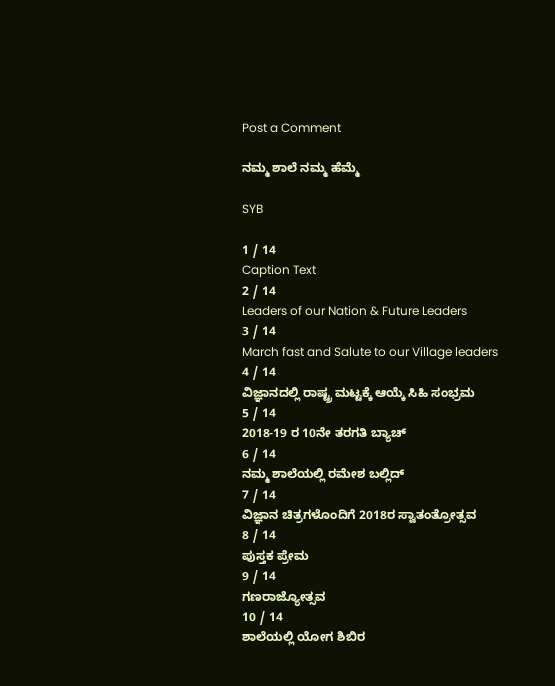Post a Comment

ನಮ್ಮ ಶಾಲೆ ನಮ್ಮ ಹೆಮ್ಮೆ

SYB

1 / 14
Caption Text
2 / 14
Leaders of our Nation & Future Leaders
3 / 14
March fast and Salute to our Village leaders
4 / 14
ವಿಜ್ಞಾನದಲ್ಲಿ ರಾಷ್ಟ್ರ ಮಟ್ಟಕ್ಕೆ ಆಯ್ಕೆ ಸಿಹಿ ಸಂಭ್ರಮ
5 / 14
2018-19 ರ 10ನೇ ತರಗತಿ ಬ್ಯಾಚ್
6 / 14
ನಮ್ಮ ಶಾಲೆಯಲ್ಲಿ ರಮೇಶ ಬಲ್ಲಿದ್
7 / 14
ವಿಜ್ಞಾನ ಚಿತ್ರಗಳೊಂದಿಗೆ 2018ರ ಸ್ವಾತಂತ್ರೋತ್ಸವ
8 / 14
ಪುಸ್ತಕ ಪ್ರೇಮ
9 / 14
ಗಣರಾಜ್ಯೋತ್ಸವ
10 / 14
ಶಾಲೆಯಲ್ಲಿ ಯೋಗ ಶಿಬಿರ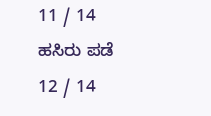11 / 14
ಹಸಿರು ಪಡೆ
12 / 14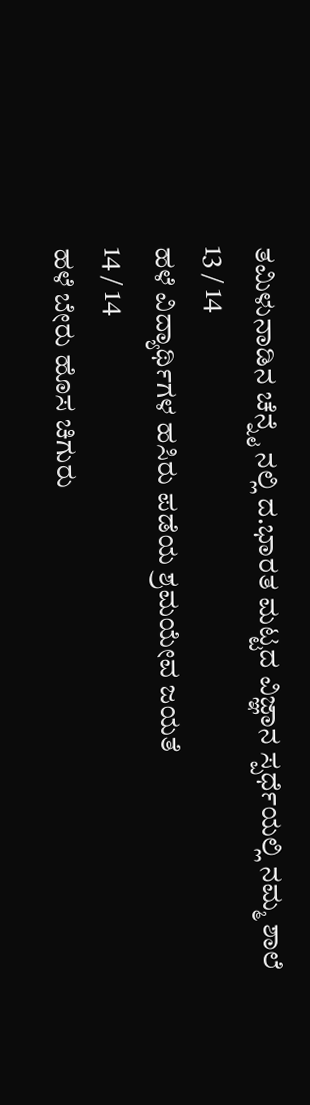ತಮಿಳುನಾಡಿನ ಚೆನ್ನೈ ನಲ್ಲಿ ದ.ಭಾರತ ಮಟ್ಟದ ವಿಜ್ಞಾನ ಸ್ಪರ್ಧೆಯಲ್ಲಿ ನಮ್ಮ ಶಾಲೆ
13 / 14
ಹಳೆ ವಿದ್ಯಾರ್ಥಿಗಳ ಹಸಿರು ಪಡೆಯ ಶ್ರಮಯೇವ ಜಯತೆ
14 / 14
ಹಳೆ ಬೇರು ಹೊಸ ಚಿಗುರು